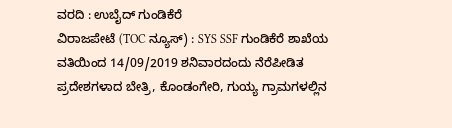ವರದಿ : ಉಬೈದ್ ಗುಂಡಿಕೆರೆ
ವಿರಾಜಪೇಟೆ (TOC ನ್ಯೂಸ್) : SYS SSF ಗುಂಡಿಕೆರೆ ಶಾಖೆಯ ವತಿಯಿಂದ 14/09/2019 ಶನಿವಾರದಂದು ನೆರೆಪೀಡಿತ ಪ್ರದೇಶಗಳಾದ ಬೇತ್ರಿ, ಕೊಂಡಂಗೇರಿ, ಗುಯ್ಯ ಗ್ರಾಮಗಳಲ್ಲಿನ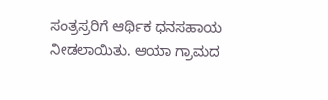ಸಂತ್ರಸ್ರರಿಗೆ ಆರ್ಥಿಕ ಧನಸಹಾಯ ನೀಡಲಾಯಿತು. ಆಯಾ ಗ್ರಾಮದ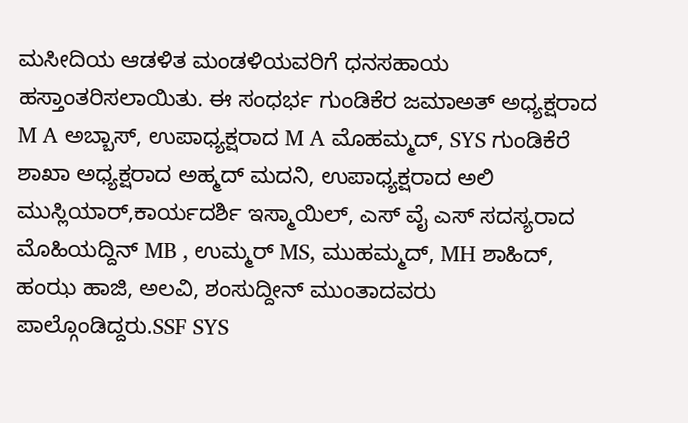ಮಸೀದಿಯ ಆಡಳಿತ ಮಂಡಳಿಯವರಿಗೆ ಧನಸಹಾಯ ಹಸ್ತಾಂತರಿಸಲಾಯಿತು. ಈ ಸಂಧರ್ಭ ಗುಂಡಿಕೆರ ಜಮಾಅತ್ ಅಧ್ಯಕ್ಷರಾದ M A ಅಬ್ಬಾಸ್, ಉಪಾಧ್ಯಕ್ಷರಾದ M A ಮೊಹಮ್ಮದ್, SYS ಗುಂಡಿಕೆರೆ ಶಾಖಾ ಅಧ್ಯಕ್ಷರಾದ ಅಹ್ಮದ್ ಮದನಿ, ಉಪಾಧ್ಯಕ್ಷರಾದ ಅಲಿ ಮುಸ್ಲಿಯಾರ್,ಕಾರ್ಯದರ್ಶಿ ಇಸ್ಮಾಯಿಲ್, ಎಸ್ ವೈ ಎಸ್ ಸದಸ್ಯರಾದ ಮೊಹಿಯದ್ದಿನ್ MB , ಉಮ್ಮರ್ MS, ಮುಹಮ್ಮದ್, MH ಶಾಹಿದ್, ಹಂಝ ಹಾಜಿ, ಅಲವಿ, ಶಂಸುದ್ದೀನ್ ಮುಂತಾದವರು ಪಾಲ್ಗೊಂಡಿದ್ದರು.SSF SYS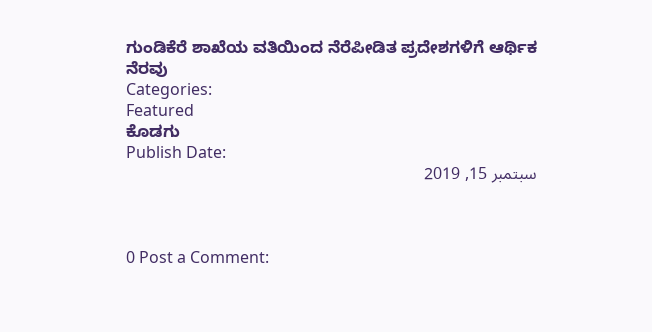ಗುಂಡಿಕೆರೆ ಶಾಖೆಯ ವತಿಯಿಂದ ನೆರೆಪೀಡಿತ ಪ್ರದೇಶಗಳಿಗೆ ಆರ್ಥಿಕ ನೆರವು
Categories:
Featured
ಕೊಡಗು
Publish Date:
سبتمبر 15, 2019



0 Post a Comment: